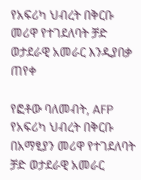የአፍሪካ ህብረት በቅርቡ መሪዋ የተገደለባት ቻድ ወታደራዊ አመራር እንዲያበቃ ጠየቀ

የፎቶው ባለመብት, AFP
የአፍሪካ ህብረት በቅርቡ በአማፂያን መሪዋ የተገደለባት ቻድ ወታደራዊ አመራር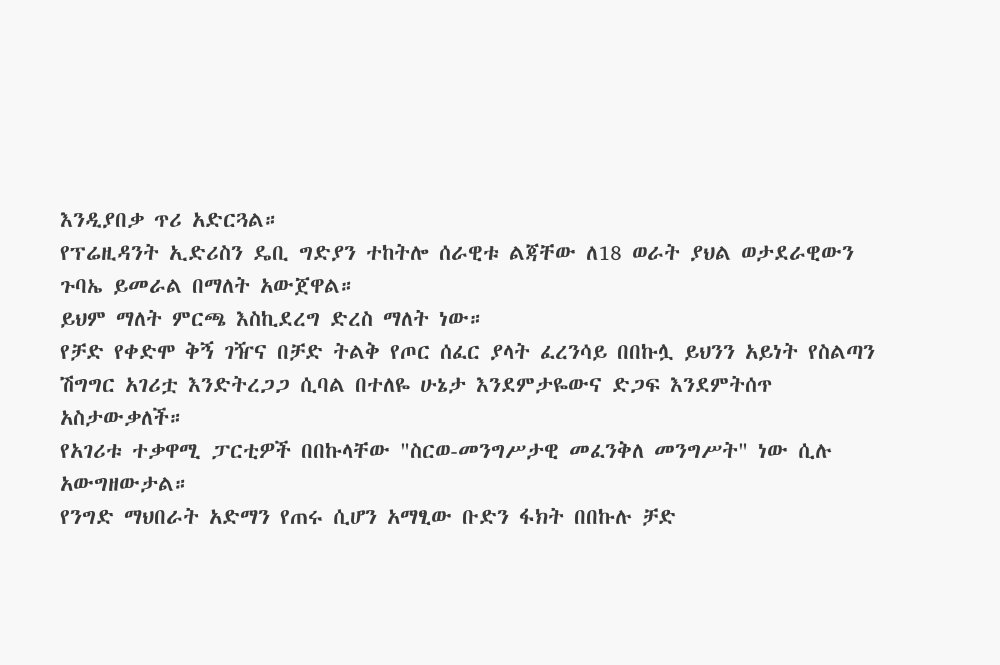እንዲያበቃ ጥሪ አድርጓል።
የፕሬዚዳንት ኢድሪስን ዴቢ ግድያን ተከትሎ ሰራዊቱ ልጃቸው ለ18 ወራት ያህል ወታደራዊውን ጉባኤ ይመራል በማለት አውጀዋል።
ይህም ማለት ምርጫ እስኪደረግ ድረስ ማለት ነው።
የቻድ የቀድሞ ቅኝ ገዥና በቻድ ትልቅ የጦር ሰፈር ያላት ፈረንሳይ በበኩሏ ይህንን አይነት የስልጣን ሽግግር አገሪቷ እንድትረጋጋ ሲባል በተለዬ ሁኔታ እንደምታዬውና ድጋፍ እንደምትሰጥ አስታውቃለች።
የአገሪቱ ተቃዋሚ ፓርቲዎች በበኩላቸው "ስርወ-መንግሥታዊ መፈንቅለ መንግሥት" ነው ሲሉ አውግዘውታል።
የንግድ ማህበራት አድማን የጠሩ ሲሆን አማፂው ቡድን ፋክት በበኩሉ ቻድ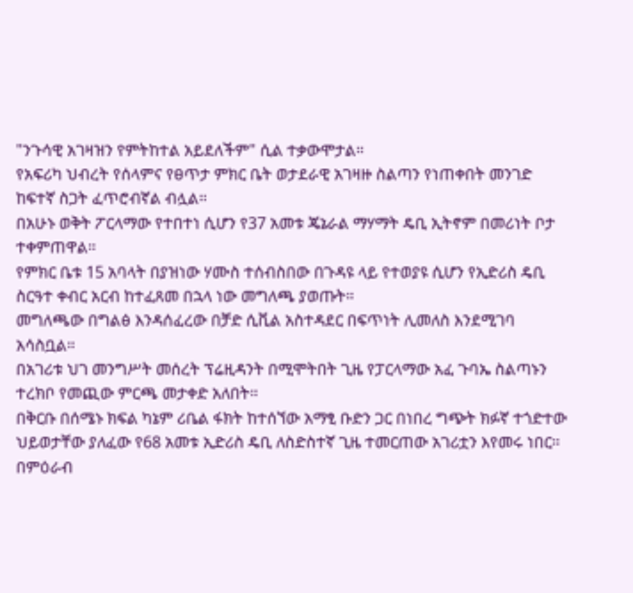"ንጉሳዊ አገዛዝን የምትከተል አይደለችም" ሲል ተቃውሞታል።
የአፍሪካ ህብረት የሰላምና የፀጥታ ምክር ቤት ወታደራዊ አገዛዙ ስልጣን የነጠቀበት መንገድ ከፍተኛ ስጋት ፈጥሮብኛል ብሏል።
በአሁኑ ወቅት ፖርላማው የተበተነ ሲሆን የ37 አመቱ ጄኔራል ማሃማት ዴቢ ኢትኖም በመሪነት ቦታ ተቀምጠዋል።
የምክር ቤቱ 15 አባላት በያዝነው ሃሙስ ተሰብስበው በጉዳዩ ላይ የተወያዩ ሲሆን የኢድሪስ ዴቢ ስርዓተ ቀብር አርብ ከተፈጸመ በኋላ ነው መግለጫ ያወጡት።
መግለጫው በግልፅ እንዳሰፈረው በቻድ ሲቪል አስተዳደር በፍጥነት ሊመለስ እንደሚገባ አሳስቧል።
በአገሪቱ ህገ መንግሥት መሰረት ፕሬዚዳንት በሚሞትበት ጊዜ የፓርላማው አፈ ጉባኤ ስልጣኑን ተረክቦ የመጪው ምርጫ መታቀድ አለበት።
በቅርቡ በሰሜኑ ክፍል ካኔም ሪቤል ፋክት ከተሰኘው አማፂ ቡድን ጋር በነበረ ግጭት ክፉኛ ተጎድተው ህይወታቸው ያለፈው የ68 አመቱ ኢድሪስ ዴቢ ለስድስተኛ ጊዜ ተመርጠው አገሪቷን እየመሩ ነበር።
በምዕራብ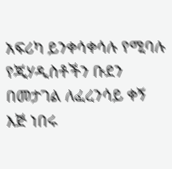አፍሪካ ይንቀሳቀሳሉ የሚባሉ የጂሃዲስቶችን ቡደን በመታገል ለፈረንሳይ ቀኝ እጅ ነበሩ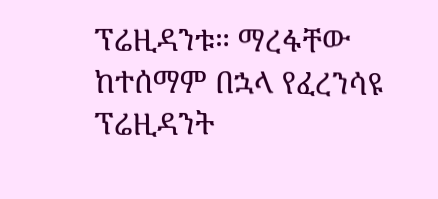ፕሬዚዳንቱ። ማረፋቸው ከተሰማም በኋላ የፈረንሳዩ ፕሬዚዳንት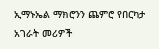ኢማኑኤል ማክሮንን ጨምሮ የበርካታ አገራት መሪዎች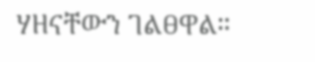ሃዘናቸውን ገልፀዋል።